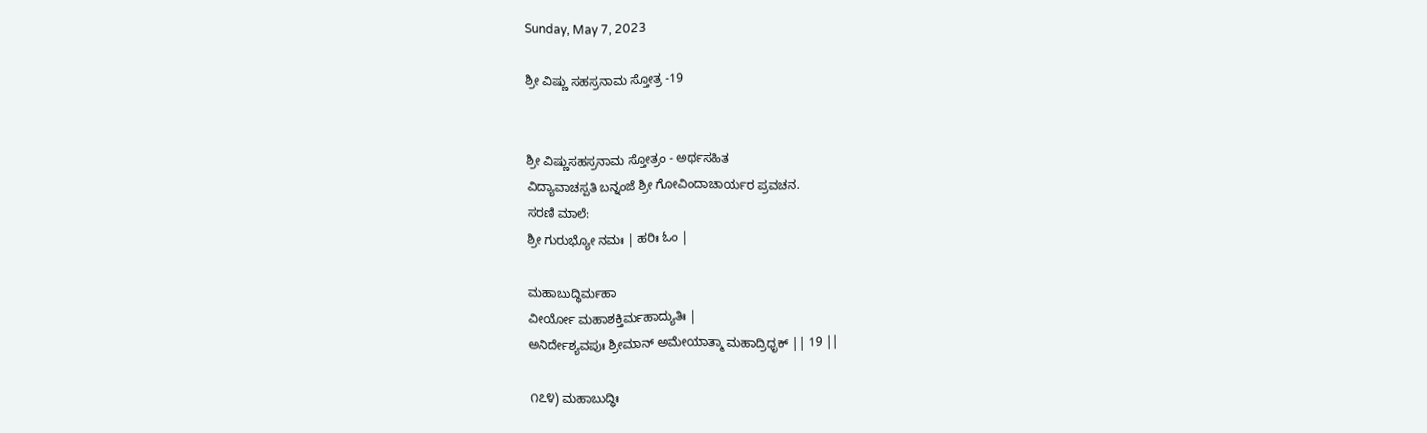Sunday, May 7, 2023

ಶ್ರೀ ವಿಷ್ಣು ಸಹಸ್ರನಾಮ ಸ್ತೋತ್ರ -19


ಶ್ರೀ ವಿಷ್ಣುಸಹಸ್ರನಾಮ ಸ್ತೋತ್ರಂ - ಅರ್ಥಸಹಿತ
ವಿದ್ಯಾವಾಚಸ್ಪತಿ ಬನ್ನಂಜೆ ಶ್ರೀ ಗೋವಿಂದಾಚಾರ್ಯರ ಪ್ರವಚನ.
ಸರಣಿ ಮಾಲೆ:
ಶ್ರೀ ಗುರುಭ್ಯೋ ನಮಃ | ಹರಿಃ ಓಂ |

ಮಹಾಬುದ್ಧಿರ್ಮಹಾ
ವೀರ್ಯೋ ಮಹಾಶಕ್ತಿರ್ಮಹಾದ್ಯುತಿಃ |
ಅನಿರ್ದೇಶ್ಯವಪುಃ ಶ್ರೀಮಾನ್ ಅಮೇಯಾತ್ಮಾ ಮಹಾದ್ರಿಧೃಕ್ || 19 ||

೧೭೪) ಮಹಾಬುದ್ಧಿಃ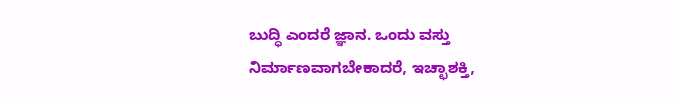ಬುದ್ಧಿ ಎಂದರೆ ಜ್ಞಾನ. ಒಂದು ವಸ್ತು ನಿರ್ಮಾಣವಾಗಬೇಕಾದರೆ, ಇಚ್ಛಾಶಕ್ತಿ,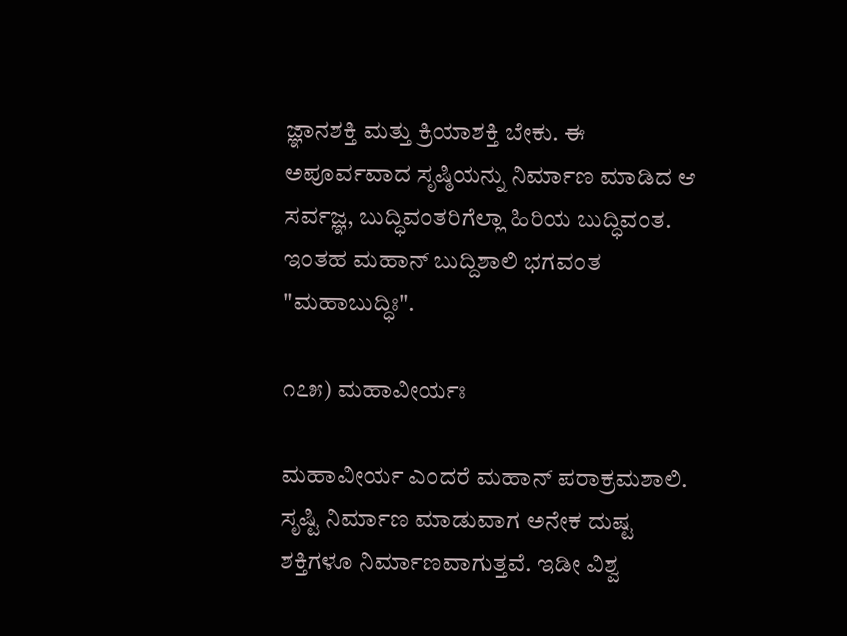ಜ್ಞಾನಶಕ್ತಿ ಮತ್ತು ಕ್ರಿಯಾಶಕ್ತಿ ಬೇಕು. ಈ ಅಪೂರ್ವವಾದ ಸೃಷ್ಠಿಯನ್ನು ನಿರ್ಮಾಣ ಮಾಡಿದ ಆ ಸರ್ವಜ್ಞ, ಬುದ್ಧಿವಂತರಿಗೆಲ್ಲಾ ಹಿರಿಯ ಬುದ್ಧಿವಂತ. ಇಂತಹ ಮಹಾನ್ ಬುದ್ದಿಶಾಲಿ ಭಗವಂತ "ಮಹಾಬುದ್ಧಿಃ".

೧೭೫) ಮಹಾವೀರ್ಯಃ

ಮಹಾವೀರ್ಯ ಎಂದರೆ ಮಹಾನ್ ಪರಾಕ್ರಮಶಾಲಿ. ಸೃಷ್ಟಿ ನಿರ್ಮಾಣ ಮಾಡುವಾಗ ಅನೇಕ ದುಷ್ಟ ಶಕ್ತಿಗಳೂ ನಿರ್ಮಾಣವಾಗುತ್ತವೆ. ಇಡೀ ವಿಶ್ವ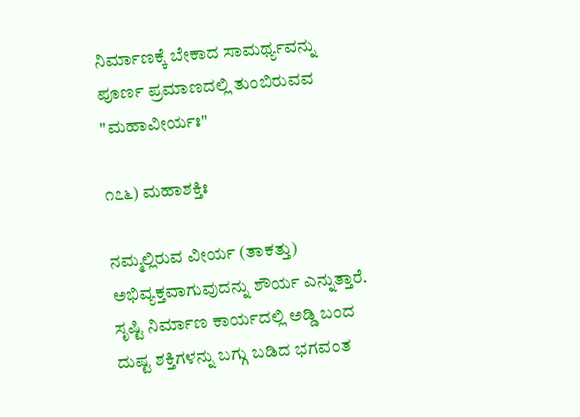ನಿರ್ಮಾಣಕ್ಕೆ ಬೇಕಾದ ಸಾಮರ್ಥ್ಯವನ್ನು ಪೂರ್ಣ ಪ್ರಮಾಣದಲ್ಲಿ ತುಂಬಿರುವವ "ಮಹಾವೀರ್ಯಃ"

೧೭೬) ಮಹಾಶಕ್ತಿಃ

ನಮ್ಮಲ್ಲಿರುವ ವೀರ್ಯ (ತಾಕತ್ತು) ಅಭಿವ್ಯಕ್ತವಾಗುವುದನ್ನು ಶೌರ್ಯ ಎನ್ನುತ್ತಾರೆ. ಸೃಷ್ಟಿ ನಿರ್ಮಾಣ ಕಾರ್ಯದಲ್ಲಿ ಅಡ್ಡಿ ಬಂದ ದುಷ್ಟ ಶಕ್ತಿಗಳನ್ನು ಬಗ್ಗು ಬಡಿದ ಭಗವಂತ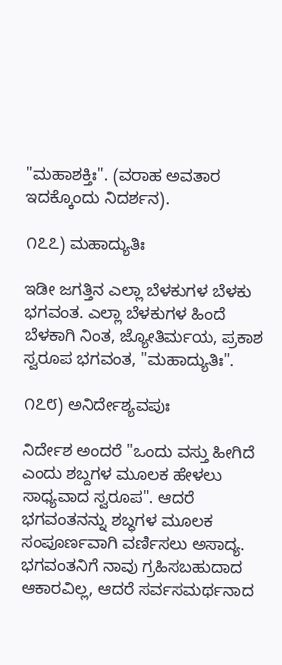"ಮಹಾಶಕ್ತಿಃ". (ವರಾಹ ಅವತಾರ ಇದಕ್ಕೊಂದು ನಿದರ್ಶನ).

೧೭೭) ಮಹಾದ್ಯುತಿಃ

ಇಡೀ ಜಗತ್ತಿನ ಎಲ್ಲಾ ಬೆಳಕುಗಳ ಬೆಳಕು ಭಗವಂತ. ಎಲ್ಲಾ ಬೆಳಕುಗಳ ಹಿಂದೆ ಬೆಳಕಾಗಿ ನಿಂತ, ಜ್ಯೋತಿರ್ಮಯ, ಪ್ರಕಾಶ ಸ್ವರೂಪ ಭಗವಂತ, "ಮಹಾದ್ಯುತಿಃ".

೧೭೮) ಅನಿರ್ದೇಶ್ಯವಪುಃ

ನಿರ್ದೇಶ ಅಂದರೆ "ಒಂದು ವಸ್ತು ಹೀಗಿದೆ ಎಂದು ಶಬ್ದಗಳ ಮೂಲಕ ಹೇಳಲು ಸಾಧ್ಯವಾದ ಸ್ವರೂಪ". ಆದರೆ ಭಗವಂತನನ್ನು ಶಬ್ಧಗಳ ಮೂಲಕ ಸಂಪೂರ್ಣವಾಗಿ ವರ್ಣಿಸಲು ಅಸಾದ್ಯ. ಭಗವಂತನಿಗೆ ನಾವು ಗ್ರಹಿಸಬಹುದಾದ ಆಕಾರವಿಲ್ಲ, ಆದರೆ ಸರ್ವಸಮರ್ಥನಾದ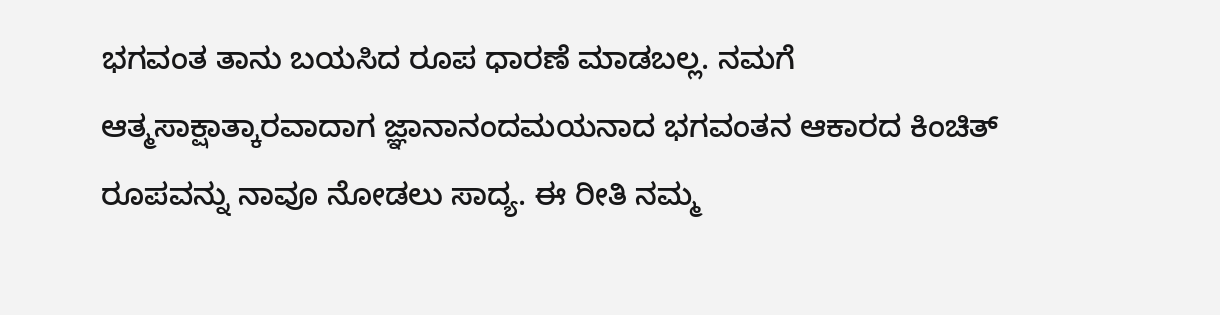ಭಗವಂತ ತಾನು ಬಯಸಿದ ರೂಪ ಧಾರಣೆ ಮಾಡಬಲ್ಲ. ನಮಗೆ ಆತ್ಮಸಾಕ್ಷಾತ್ಕಾರವಾದಾಗ ಜ್ಞಾನಾನಂದಮಯನಾದ ಭಗವಂತನ ಆಕಾರದ ಕಿಂಚಿತ್ ರೂಪವನ್ನು ನಾವೂ ನೋಡಲು ಸಾದ್ಯ. ಈ ರೀತಿ ನಮ್ಮ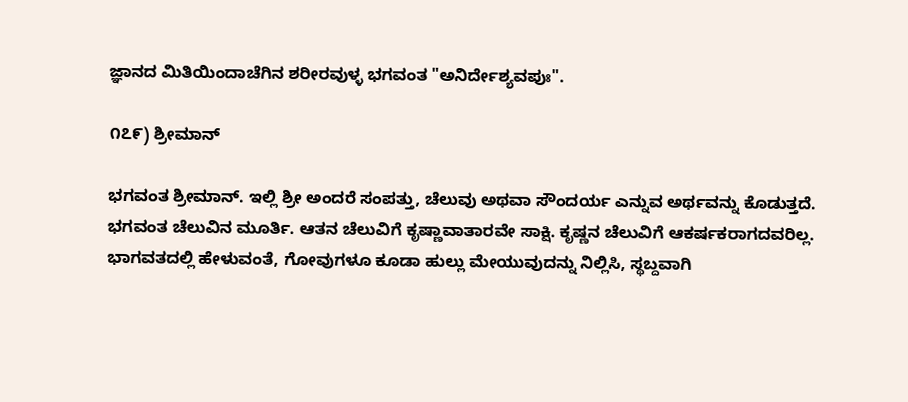ಜ್ಞಾನದ ಮಿತಿಯಿಂದಾಚೆಗಿನ ಶರೀರವುಳ್ಳ ಭಗವಂತ "ಅನಿರ್ದೇಶ್ಯವಪುಃ".

೧೭೯) ಶ್ರೀಮಾನ್

ಭಗವಂತ ಶ್ರೀಮಾನ್. ಇಲ್ಲಿ ಶ್ರೀ ಅಂದರೆ ಸಂಪತ್ತು, ಚೆಲುವು ಅಥವಾ ಸೌಂದರ್ಯ ಎನ್ನುವ ಅರ್ಥವನ್ನು ಕೊಡುತ್ತದೆ. ಭಗವಂತ ಚೆಲುವಿನ ಮೂರ್ತಿ. ಆತನ ಚೆಲುವಿಗೆ ಕೃಷ್ಣಾವಾತಾರವೇ ಸಾಕ್ಷಿ. ಕೃಷ್ಣನ ಚೆಲುವಿಗೆ ಆಕರ್ಷಕರಾಗದವರಿಲ್ಲ. ಭಾಗವತದಲ್ಲಿ ಹೇಳುವಂತೆ, ಗೋವುಗಳೂ ಕೂಡಾ ಹುಲ್ಲು ಮೇಯುವುದನ್ನು ನಿಲ್ಲಿಸಿ, ಸ್ಥಬ್ದವಾಗಿ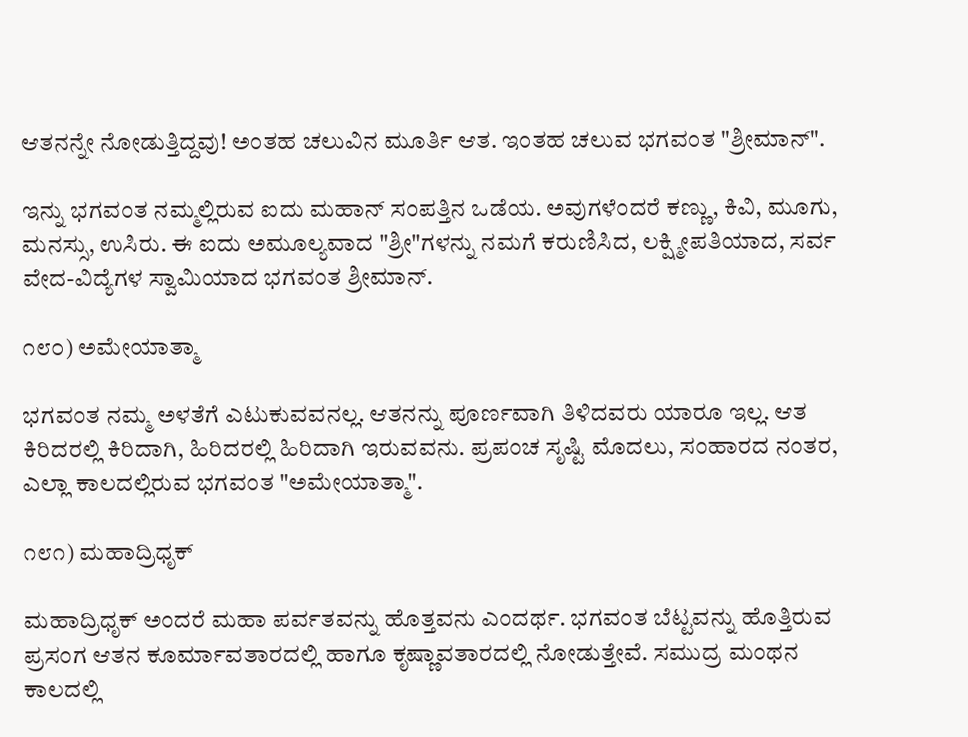ಆತನನ್ನೇ ನೋಡುತ್ತಿದ್ದವು! ಅಂತಹ ಚಲುವಿನ ಮೂರ್ತಿ ಆತ. ಇಂತಹ ಚಲುವ ಭಗವಂತ "ಶ್ರೀಮಾನ್".

ಇನ್ನು ಭಗವಂತ ನಮ್ಮಲ್ಲಿರುವ ಐದು ಮಹಾನ್ ಸಂಪತ್ತಿನ ಒಡೆಯ. ಅವುಗಳೆಂದರೆ ಕಣ್ಣು, ಕಿವಿ, ಮೂಗು, ಮನಸ್ಸು, ಉಸಿರು. ಈ ಐದು ಅಮೂಲ್ಯವಾದ "ಶ್ರೀ"ಗಳನ್ನು ನಮಗೆ ಕರುಣಿಸಿದ, ಲಕ್ಷ್ಮೀಪತಿಯಾದ, ಸರ್ವ ವೇದ-ವಿದ್ಯೆಗಳ ಸ್ವಾಮಿಯಾದ ಭಗವಂತ ಶ್ರೀಮಾನ್.

೧೮೦) ಅಮೇಯಾತ್ಮಾ

ಭಗವಂತ ನಮ್ಮ ಅಳತೆಗೆ ಎಟುಕುವವನಲ್ಲ. ಆತನನ್ನು ಪೂರ್ಣವಾಗಿ ತಿಳಿದವರು ಯಾರೂ ಇಲ್ಲ. ಆತ ಕಿರಿದರಲ್ಲಿ ಕಿರಿದಾಗಿ, ಹಿರಿದರಲ್ಲಿ ಹಿರಿದಾಗಿ ಇರುವವನು. ಪ್ರಪಂಚ ಸೃಷ್ಟಿ ಮೊದಲು, ಸಂಹಾರದ ನಂತರ, ಎಲ್ಲಾ ಕಾಲದಲ್ಲಿರುವ ಭಗವಂತ "ಅಮೇಯಾತ್ಮಾ".

೧೮೧) ಮಹಾದ್ರಿಧೃಕ್

ಮಹಾದ್ರಿಧೃಕ್ ಅಂದರೆ ಮಹಾ ಪರ್ವತವನ್ನು ಹೊತ್ತವನು ಎಂದರ್ಥ. ಭಗವಂತ ಬೆಟ್ಟವನ್ನು ಹೊತ್ತಿರುವ ಪ್ರಸಂಗ ಆತನ ಕೂರ್ಮಾವತಾರದಲ್ಲಿ ಹಾಗೂ ಕೃಷ್ಣಾವತಾರದಲ್ಲಿ ನೋಡುತ್ತೇವೆ. ಸಮುದ್ರ ಮಂಥನ ಕಾಲದಲ್ಲಿ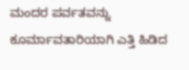ಮಂದರ ಪರ್ವತವನ್ನು ಕೂರ್ಮಾವತಾರಿಯಾಗಿ ಎತ್ತಿ ಹಿಡಿದ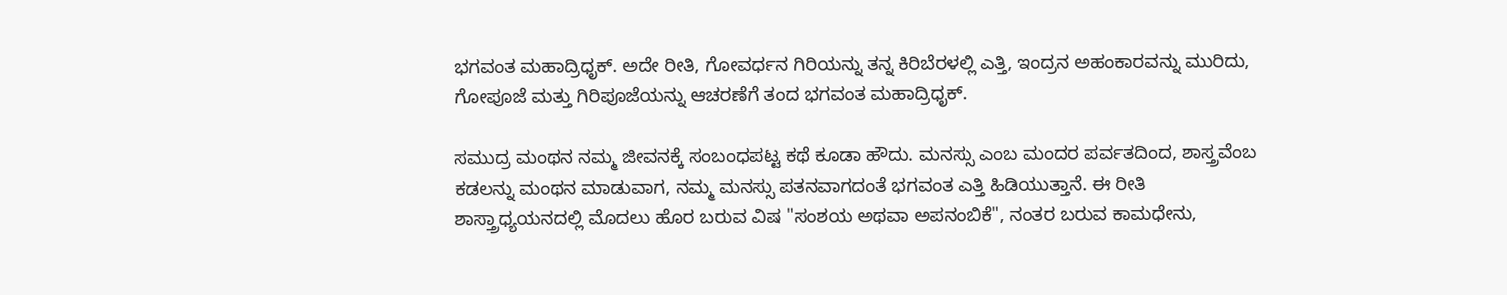ಭಗವಂತ ಮಹಾದ್ರಿಧೃಕ್. ಅದೇ ರೀತಿ, ಗೋವರ್ಧನ ಗಿರಿಯನ್ನು ತನ್ನ ಕಿರಿಬೆರಳಲ್ಲಿ ಎತ್ತಿ, ಇಂದ್ರನ ಅಹಂಕಾರವನ್ನು ಮುರಿದು, ಗೋಪೂಜೆ ಮತ್ತು ಗಿರಿಪೂಜೆಯನ್ನು ಆಚರಣೆಗೆ ತಂದ ಭಗವಂತ ಮಹಾದ್ರಿಧೃಕ್.

ಸಮುದ್ರ ಮಂಥನ ನಮ್ಮ ಜೀವನಕ್ಕೆ ಸಂಬಂಧಪಟ್ಟ ಕಥೆ ಕೂಡಾ ಹೌದು. ಮನಸ್ಸು ಎಂಬ ಮಂದರ ಪರ್ವತದಿಂದ, ಶಾಸ್ತ್ರವೆಂಬ ಕಡಲನ್ನು ಮಂಥನ ಮಾಡುವಾಗ, ನಮ್ಮ ಮನಸ್ಸು ಪತನವಾಗದಂತೆ ಭಗವಂತ ಎತ್ತಿ ಹಿಡಿಯುತ್ತಾನೆ. ಈ ರೀತಿ ಶಾಸ್ತ್ರಾಧ್ಯಯನದಲ್ಲಿ ಮೊದಲು ಹೊರ ಬರುವ ವಿಷ "ಸಂಶಯ ಅಥವಾ ಅಪನಂಬಿಕೆ", ನಂತರ ಬರುವ ಕಾಮಧೇನು,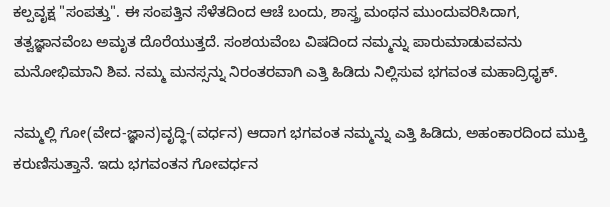ಕಲ್ಪವೃಕ್ಷ "ಸಂಪತ್ತು". ಈ ಸಂಪತ್ತಿನ ಸೆಳೆತದಿಂದ ಆಚೆ ಬಂದು, ಶಾಸ್ತ್ರ ಮಂಥನ ಮುಂದುವರಿಸಿದಾಗ, ತತ್ವಜ್ಞಾನವೆಂಬ ಅಮೃತ ದೊರೆಯುತ್ತದೆ. ಸಂಶಯವೆಂಬ ವಿಷದಿಂದ ನಮ್ಮನ್ನು ಪಾರುಮಾಡುವವನು ಮನೋಭಿಮಾನಿ ಶಿವ. ನಮ್ಮ ಮನಸ್ಸನ್ನು ನಿರಂತರವಾಗಿ ಎತ್ತಿ ಹಿಡಿದು ನಿಲ್ಲಿಸುವ ಭಗವಂತ ಮಹಾದ್ರಿಧೃಕ್.

ನಮ್ಮಲ್ಲಿ ಗೋ(ವೇದ-ಜ್ಞಾನ)ವೃದ್ಧಿ-(ವರ್ಧನ) ಆದಾಗ ಭಗವಂತ ನಮ್ಮನ್ನು ಎತ್ತಿ ಹಿಡಿದು, ಅಹಂಕಾರದಿಂದ ಮುಕ್ತಿ ಕರುಣಿಸುತ್ತಾನೆ. ಇದು ಭಗವಂತನ ಗೋವರ್ಧನ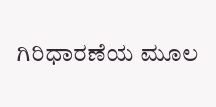ಗಿರಿಧಾರಣೆಯ ಮೂಲ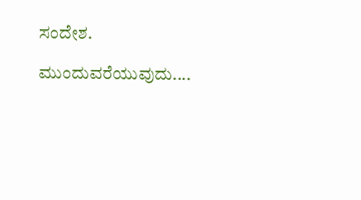ಸಂದೇಶ.

ಮುಂದುವರೆಯುವುದು....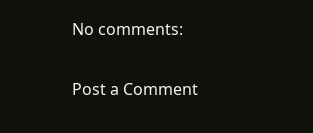No comments:

Post a Comment